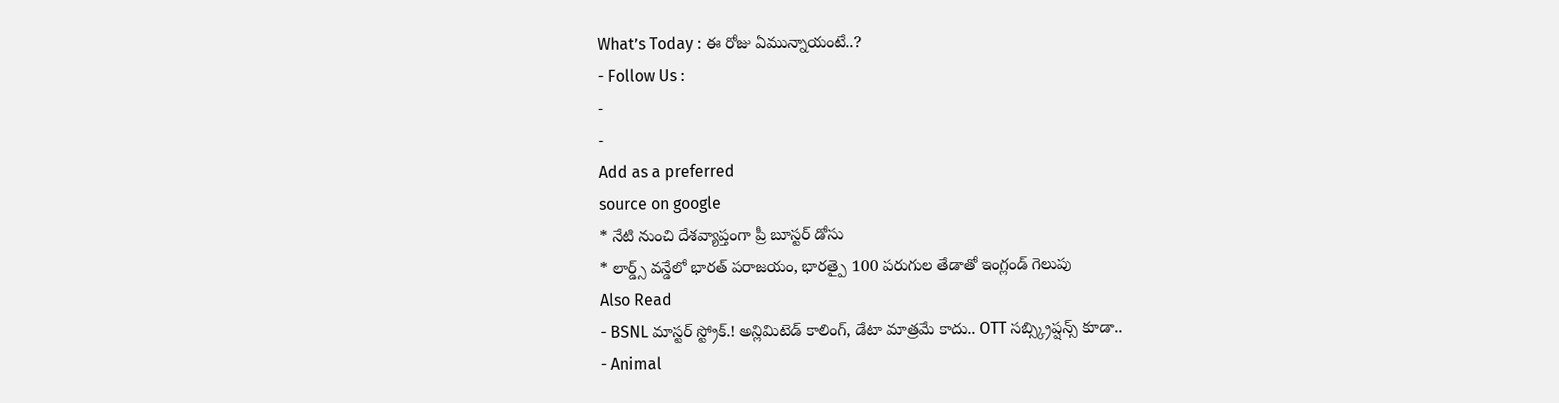What’s Today : ఈ రోజు ఏమున్నాయంటే..?
- Follow Us :
-
-
Add as a preferred
source on google
* నేటి నుంచి దేశవ్యాప్తంగా ప్రీ బూస్టర్ డోసు
* లార్డ్స్ వన్డేలో భారత్ పరాజయం, భారత్పై 100 పరుగుల తేడాతో ఇంగ్లండ్ గెలుపు
Also Read
- BSNL మాస్టర్ స్ట్రోక్.! అన్లిమిటెడ్ కాలింగ్, డేటా మాత్రమే కాదు.. OTT సబ్స్క్రిప్షన్స్ కూడా..
- Animal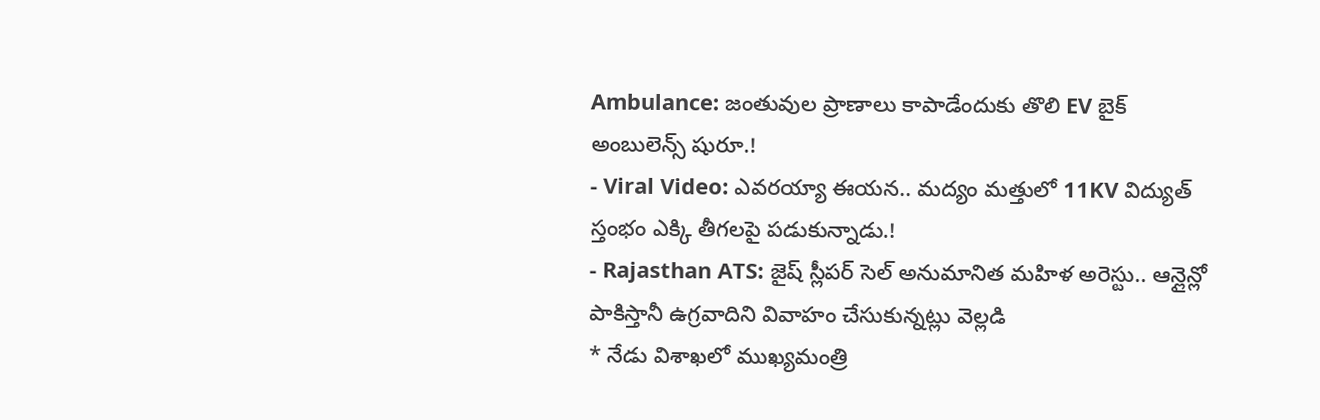Ambulance: జంతువుల ప్రాణాలు కాపాడేందుకు తొలి EV బైక్ అంబులెన్స్ షురూ.!
- Viral Video: ఎవరయ్యా ఈయన.. మద్యం మత్తులో 11KV విద్యుత్ స్తంభం ఎక్కి తీగలపై పడుకున్నాడు.!
- Rajasthan ATS: జైష్ స్లీపర్ సెల్ అనుమానిత మహిళ అరెస్టు.. ఆన్లైన్లో పాకిస్తానీ ఉగ్రవాదిని వివాహం చేసుకున్నట్లు వెల్లడి
* నేడు విశాఖలో ముఖ్యమంత్రి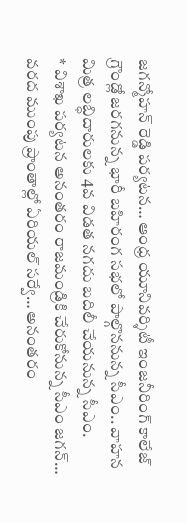జగన్మోహన్ రెడ్డి పర్యటన… ఆంధ్ర యూనివర్శిటీ ఇంజనీరింగ్ కాలేజ్ గ్రౌండ్లో జరగనున్న భారీ బహిరంగ సభలో పాల్గొననున్న సీఎం.. వాహన మిత్ర లబ్ధిదారులకు 4వ విడత నగదు బదిలీ చేయనున్న సీఎం.
* విశాఖ పర్యటన అనంతరం రాజమండ్రికి చేరుకోనున్న సీఎం జగన్… వరద ముంపు ప్రాంతాల్లో ఏరియల్ సర్వే… అనంతరం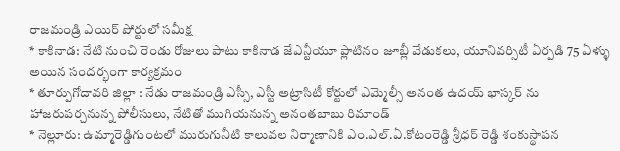రాజమండ్రి ఎయిర్ పోర్టులో సమీక్ష
* కాకినాడ: నేటి నుంచి రెండు రోజులు పాటు కాకినాడ జేఎన్టీయూ ప్లాటినం జూబ్లీ వేడుకలు, యూనివర్సిటీ ఏర్పడి 75 ఏళ్ళు అయిన సందర్భంగా కార్యక్రమం
* తూర్పుగోదావరి జిల్లా : నేడు రాజమండ్రి ఎస్సీ, ఎస్టీ అట్రాసిటీ కోర్టులో ఎమ్మెల్సీ అనంత ఉదయ్ భాస్కర్ ను హాజరుపర్చనున్న పోలీసులు, నేటితో ముగియనున్న అనంతబాబు రిమాండ్
* నెల్లూరు: ఉమ్మారెడ్డిగుంటలో మురుగునీటి కాలువల నిర్మాణానికి ఎం.ఎల్.ఏ.కోటంరెడ్డి శ్రీధర్ రెడ్డి శంకుస్థాపన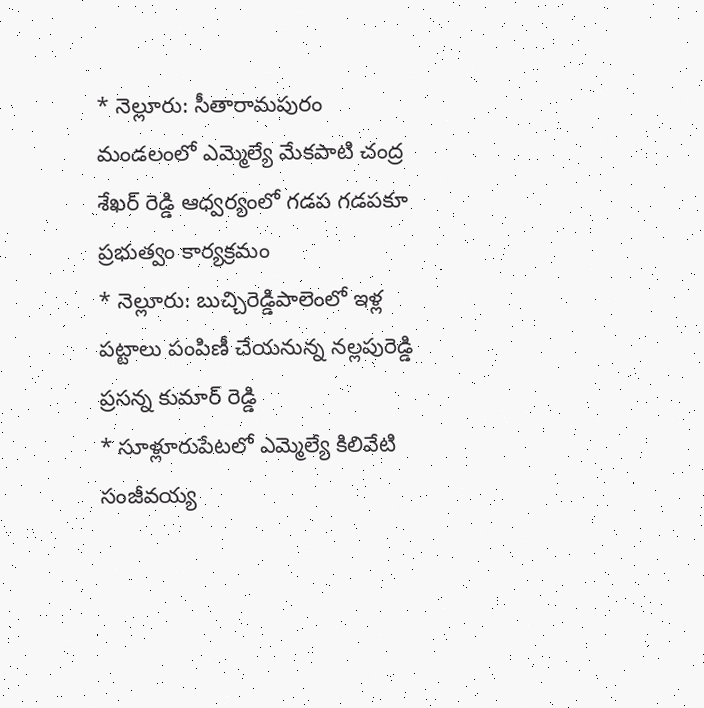* నెల్లూరు: సీతారామపురం మండలంలో ఎమ్మెల్యే మేకపాటి చంద్ర శేఖర్ రెడ్డి ఆధ్వర్యంలో గడప గడపకూ ప్రభుత్వం కార్యక్రమం
* నెల్లూరు: బుచ్చిరెడ్డిపాలెంలో ఇళ్ల పట్టాలు పంపిణీ చేయనున్న నల్లపురెడ్డి ప్రసన్న కుమార్ రెడ్డి
* సూళ్లూరుపేటలో ఎమ్మెల్యే కిలివేటి సంజీవయ్య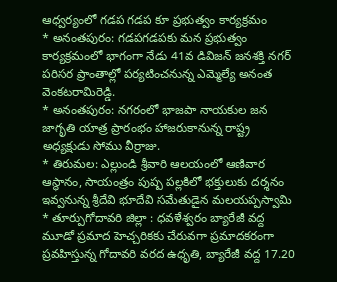ఆధ్వర్యంలో గడప గడప కూ ప్రభుత్వం కార్యక్రమం
* అనంతపురం: గడపగడపకు మన ప్రభుత్వం కార్యక్రమంలో భాగంగా నేడు 41వ డివిజన్ జనశక్తి నగర్ పరిసర ప్రాంతాల్లో పర్యటించనున్న ఎమ్మెల్యే అనంత వెంకటరామిరెడ్డి.
* అనంతపురం: నగరంలో భాజపా నాయకుల జన జాగృతి యాత్ర ప్రారంభం హాజరుకానున్న రాష్ట్ర అధ్యక్షుడు సోము వీర్రాజు.
* తిరుమల: ఎల్లుండి శ్రీవారి ఆలయంలో ఆణివార ఆస్థానం, సాయంత్రం పుష్ప పల్లకిలో భక్తులుకు దర్శనం ఇవ్వనున్న శ్రీదేవి భూదేవి సమేతుడైన మలయప్పస్వామి
* తూర్పుగోదావరి జిల్లా : ధవళేశ్వరం బ్యారేజీ వద్ద మూడో ప్రమాద హెచ్చరికకు చేరువగా ప్రమాదకరంగా ప్రవహిస్తున్న గోదావరి వరద ఉధృతి, బ్యారేజీ వద్ద 17.20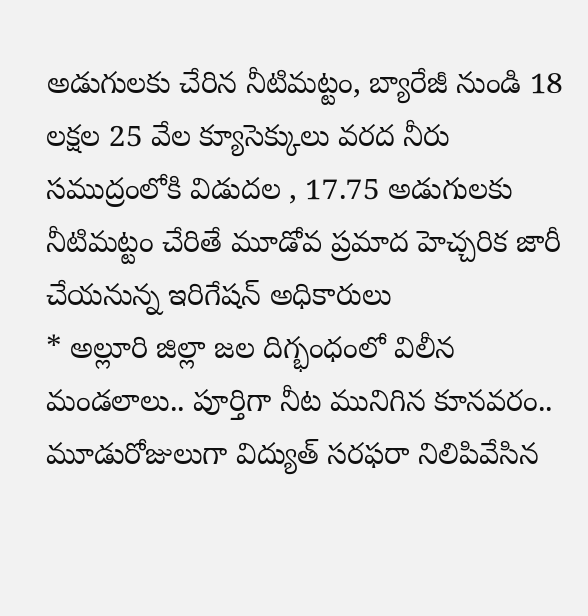అడుగులకు చేరిన నీటిమట్టం, బ్యారేజీ నుండి 18 లక్షల 25 వేల క్యూసెక్కులు వరద నీరు సముద్రంలోకి విడుదల , 17.75 అడుగులకు నీటిమట్టం చేరితే మూడోవ ప్రమాద హెచ్చరిక జారీ చేయనున్న ఇరిగేషన్ అధికారులు
* అల్లూరి జిల్లా జల దిగ్భంధంలో విలీన మండలాలు.. పూర్తిగా నీట మునిగిన కూనవరం.. మూడురోజులుగా విద్యుత్ సరఫరా నిలిపివేసిన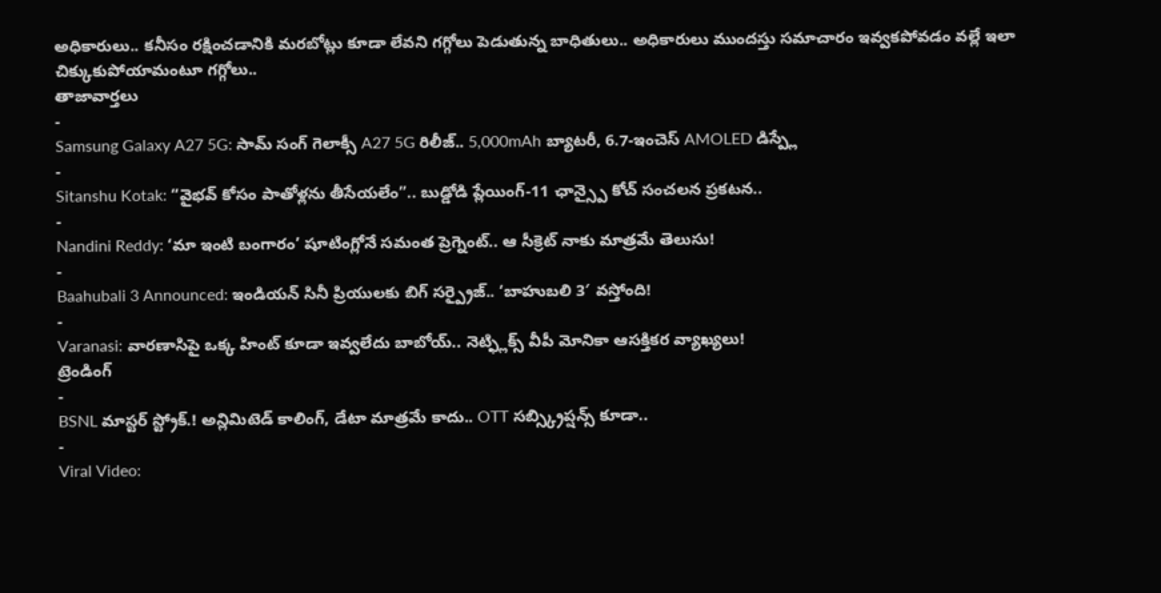అధికారులు.. కనీసం రక్షించడానికి మరబోట్లు కూడా లేవని గగ్గోలు పెడుతున్న బాధితులు.. అధికారులు ముందస్తు సమాచారం ఇవ్వకపోవడం వల్లే ఇలా చిక్కుకుపోయామంటూ గగ్గోలు..
తాజావార్తలు
-
Samsung Galaxy A27 5G: సామ్ సంగ్ గెలాక్సీ A27 5G రిలీజ్.. 5,000mAh బ్యాటరీ, 6.7-ఇంచెస్ AMOLED డిస్ప్లే
-
Sitanshu Kotak: “వైభవ్ కోసం పాతోళ్లను తీసేయలేం”.. బుడ్డోడి ప్లేయింగ్-11 ఛాన్స్పై కోచ్ సంచలన ప్రకటన..
-
Nandini Reddy: ‘మా ఇంటి బంగారం’ షూటింగ్లోనే సమంత ప్రెగ్నెంట్.. ఆ సీక్రెట్ నాకు మాత్రమే తెలుసు!
-
Baahubali 3 Announced: ఇండియన్ సినీ ప్రియులకు బిగ్ సర్ప్రైజ్.. ‘బాహుబలి 3′ వస్తోంది!
-
Varanasi: వారణాసిపై ఒక్క హింట్ కూడా ఇవ్వలేదు బాబోయ్.. నెట్ఫ్లిక్స్ వీపీ మోనికా ఆసక్తికర వ్యాఖ్యలు!
ట్రెండింగ్
-
BSNL మాస్టర్ స్ట్రోక్.! అన్లిమిటెడ్ కాలింగ్, డేటా మాత్రమే కాదు.. OTT సబ్స్క్రిప్షన్స్ కూడా..
-
Viral Video: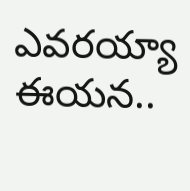ఎవరయ్యా ఈయన..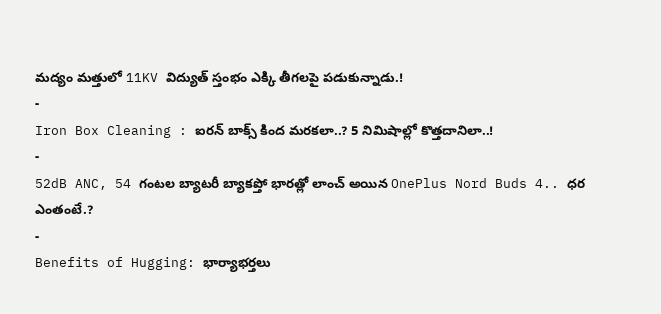మద్యం మత్తులో 11KV విద్యుత్ స్తంభం ఎక్కి తీగలపై పడుకున్నాడు.!
-
Iron Box Cleaning : ఐరన్ బాక్స్ కింద మరకలా..? 5 నిమిషాల్లో కొత్తదానిలా..!
-
52dB ANC, 54 గంటల బ్యాటరీ బ్యాకప్తో భారత్లో లాంచ్ అయిన OnePlus Nord Buds 4.. ధర ఎంతంటే.?
-
Benefits of Hugging: భార్యాభర్తలు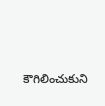కౌగిలించుకుని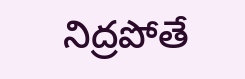నిద్రపోతే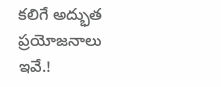కలిగే అద్భుత ప్రయోజనాలు ఇవే.!